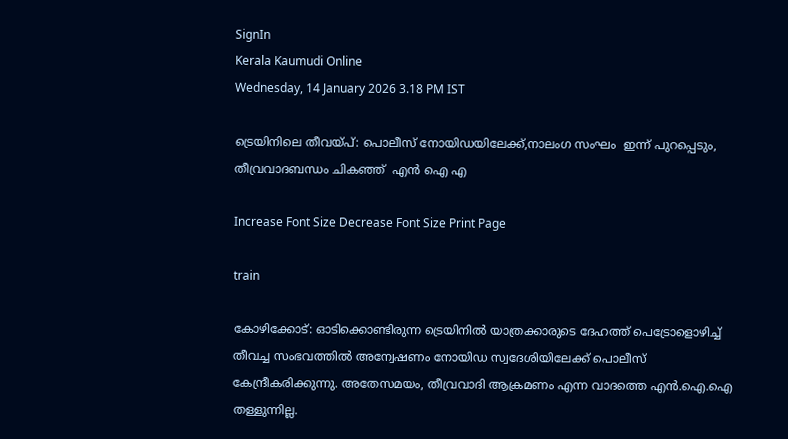SignIn
Kerala Kaumudi Online
Wednesday, 14 January 2026 3.18 PM IST

ട്രെയിനിലെ തീവയ്പ്: പൊലീസ് നോയിഡയിലേക്ക്,നാലംഗ സംഘം  ഇന്ന് പുറപ്പെടും, തീവ്രവാദബന്ധം ചികഞ്ഞ്  എൻ ഐ എ

Increase Font Size Decrease Font Size Print Page

train

കോഴിക്കോട്: ഓടിക്കൊണ്ടിരുന്ന ട്രെയിനിൽ യാത്രക്കാരുടെ ദേഹത്ത് പെട്രോളൊഴിച്ച് തീവച്ച സംഭവത്തിൽ അന്വേഷണം നോയിഡ സ്വദേശിയിലേക്ക് പൊലീസ് കേന്ദ്രീകരിക്കുന്നു. അതേസമയം, തീവ്രവാദി ആക്രമണം എന്ന വാദത്തെ എൻ.ഐ.ഐ തള്ളുന്നില്ല.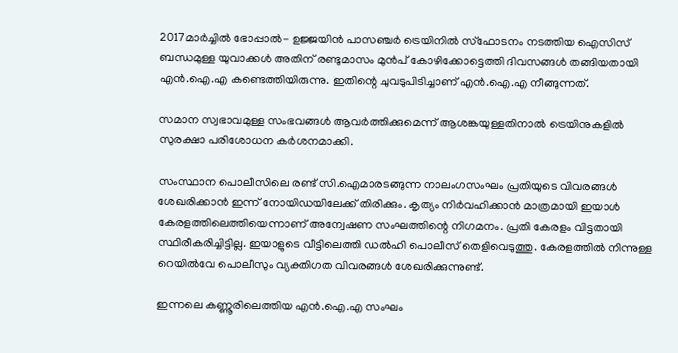2017മാർച്ചിൽ ഭോപ്പാൽ- ഉജ്ജയിൻ പാസഞ്ചർ ട്രെയിനിൽ സ്ഫോടനം നടത്തിയ ഐസിസ് ബന്ധമുള്ള യുവാക്കൾ അതിന് രണ്ടുമാസം മുൻപ് കോഴിക്കോട്ടെത്തി ദിവസങ്ങൾ തങ്ങിയതായി എൻ.ഐ.എ കണ്ടെത്തിയിരുന്നു. ഇതിന്റെ ചുവടുപിടിച്ചാണ് എൻ.ഐ.എ നീങ്ങുന്നത്.

സമാന സ്വഭാവമുള്ള സംഭവങ്ങൾ ആവർത്തിക്കുമെന്ന് ആശങ്കയുള്ളതിനാൽ ട്രെയിനുകളിൽ സുരക്ഷാ പരിശോധന കർശനമാക്കി.

സംസ്ഥാന പൊലീസിലെ രണ്ട് സി.ഐമാരടങ്ങുന്ന നാലംഗസംഘം പ്രതിയുടെ വിവരങ്ങൾ ശേഖരിക്കാൻ ഇന്ന് നോയിഡയിലേക്ക് തിരിക്കും. കൃത്യം നിർവഹിക്കാൻ മാത്രമായി ഇയാൾ കേരളത്തിലെത്തിയെന്നാണ് അന്വേഷണ സംഘത്തിന്റെ നിഗമനം. പ്രതി കേരളം വിട്ടതായി സ്ഥിരീകരിച്ചിട്ടില്ല. ഇയാളുടെ വീട്ടിലെത്തി ഡൽഹി പൊലീസ് തെളിവെടുത്തു. കേരളത്തിൽ നിന്നുള്ള റെയിൽവേ പൊലീസും വ്യക്തിഗത വിവരങ്ങൾ ശേഖരിക്കുന്നുണ്ട്.

ഇന്നലെ കണ്ണൂരിലെത്തിയ എൻ.ഐ.എ സംഘം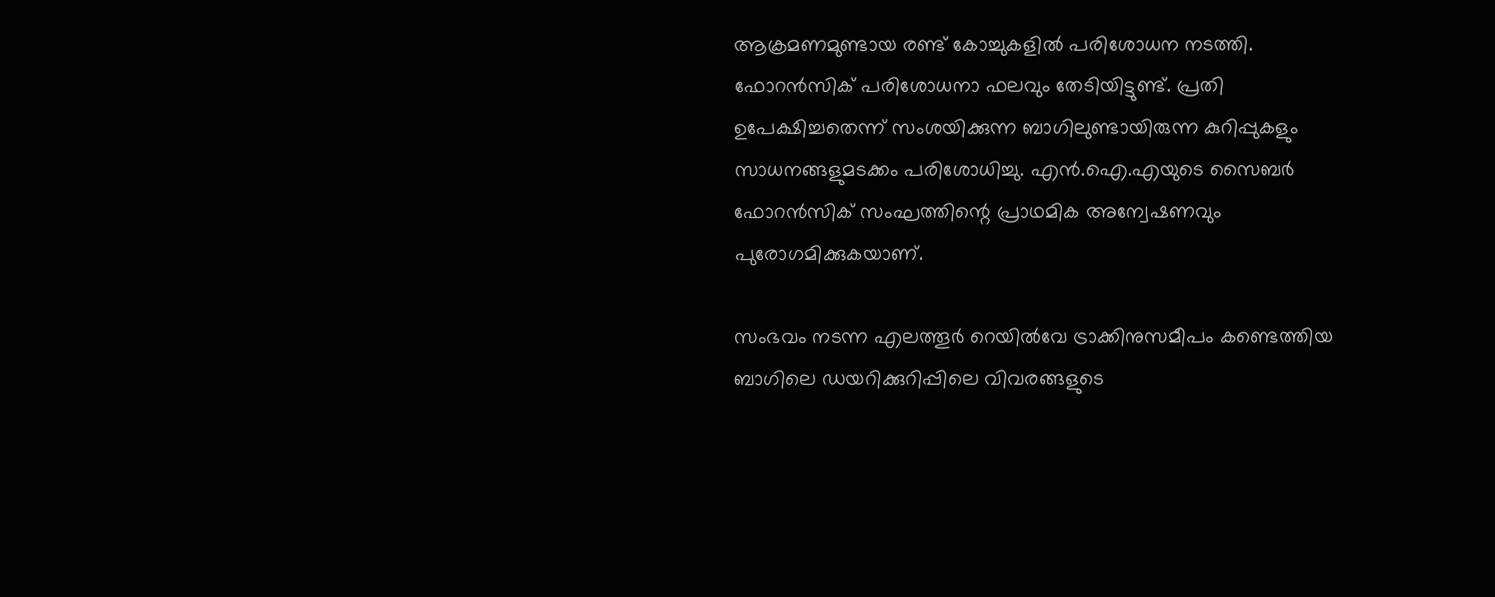ആക്രമണമുണ്ടായ രണ്ട് കോച്ചുകളിൽ പരിശോധന നടത്തി. ഫോറൻസിക് പരിശോധനാ ഫലവും തേടിയിട്ടുണ്ട്. പ്രതി ഉപേക്ഷിച്ചതെന്ന് സംശയിക്കുന്ന ബാഗിലുണ്ടായിരുന്ന കുറിപ്പുകളും സാധനങ്ങളുമടക്കം പരിശോധിച്ചു. എൻ.ഐ.എയുടെ സൈബർ ഫോറൻസിക് സംഘത്തിന്റെ പ്രാഥമിക അന്വേഷണവും പുരോഗമിക്കുകയാണ്.

സംഭവം നടന്ന എലത്തൂർ റെയിൽവേ ട്രാക്കിനുസമീപം കണ്ടെത്തിയ ബാഗിലെ ഡയറിക്കുറിപ്പിലെ വിവരങ്ങളുടെ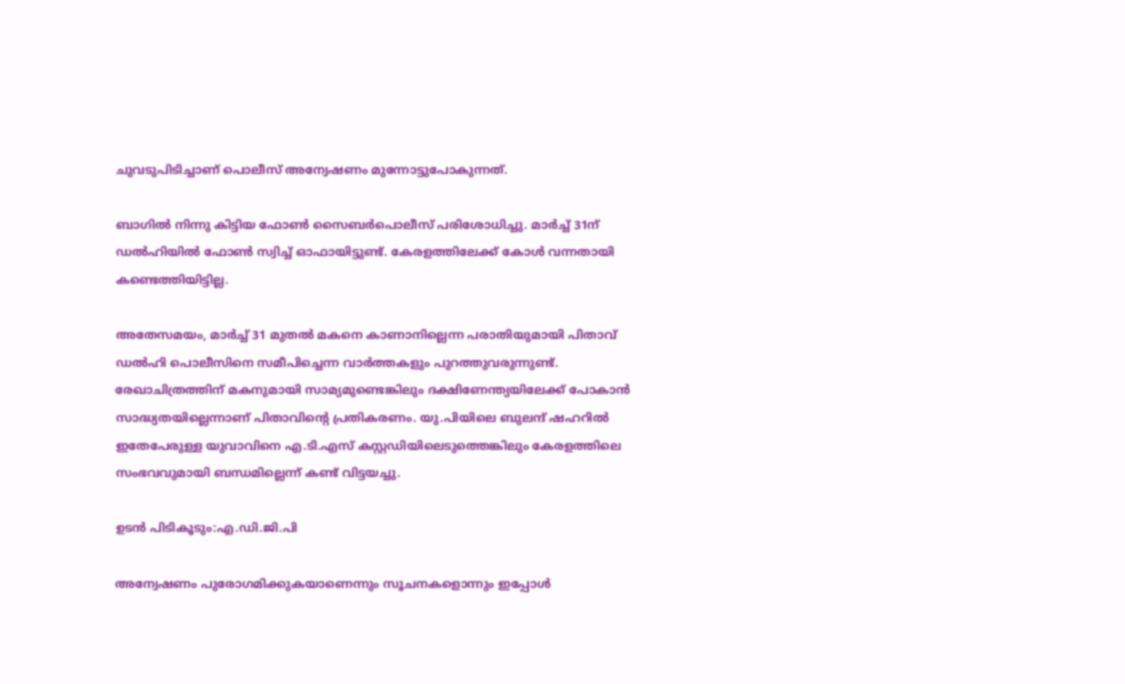ചുവടുപിടിച്ചാണ് പൊലീസ് അന്വേഷണം മുന്നോട്ടുപോകുന്നത്.

ബാഗിൽ നിന്നു കിട്ടിയ ഫോൺ സൈബർപൊലീസ് പരിശോധിച്ചു. മാർച്ച് 31ന് ഡൽഹിയിൽ ഫോൺ സ്വിച്ച് ഓഫായിട്ടുണ്ട്. കേരളത്തിലേക്ക് കോൾ വന്നതായി കണ്ടെത്തിയിട്ടില്ല.

അതേസമയം, മാർച്ച് 31 മുതൽ മകനെ കാണാനില്ലെന്ന പരാതിയുമായി പിതാവ് ഡൽഹി പൊലീസിനെ സമീപിച്ചെന്ന വാർത്തകളും പുറത്തുവരുന്നുണ്ട്. രേഖാചിത്രത്തിന് മകനുമായി സാമ്യമുണ്ടെങ്കിലും ദക്ഷിണേന്ത്യയിലേക്ക് പോകാൻ സാദ്ധ്യതയില്ലെന്നാണ് പിതാവിന്റെ പ്രതികരണം. യു.പിയിലെ ബുലന്ദ് ഷഹറിൽ ഇതേപേരുള്ള യുവാവിനെ എ.ടി.എസ് കസ്റ്റഡിയിലെടുത്തെങ്കിലും കേരളത്തിലെ സംഭവവുമായി ബന്ധമില്ലെന്ന് കണ്ട് വിട്ടയച്ചു.

ഉടൻ പിടികൂടും:എ.ഡി.ജി.പി

അന്വേഷണം പുരോഗമിക്കുകയാണെന്നും സൂചനകളൊന്നും ഇപ്പോൾ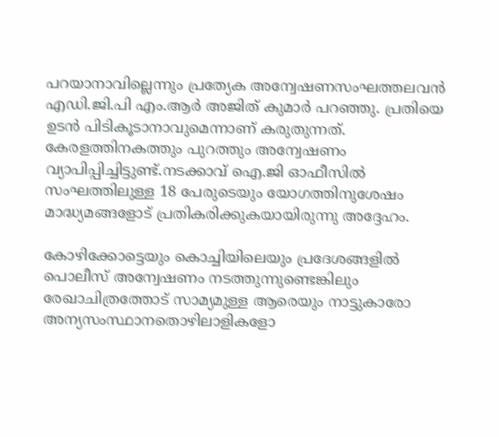പറയാനാവില്ലെന്നും പ്രത്യേക അന്വേഷണസംഘത്തലവൻ എഡി.ജി.പി എം.ആർ അജിത് കുമാർ പറഞ്ഞു. പ്രതിയെ ഉടൻ പിടികൂടാനാവുമെന്നാണ് കരുതുന്നത്. കേരളത്തിനകത്തും പുറത്തും അന്വേഷണം വ്യാപിപ്പിച്ചിട്ടുണ്ട്.നടക്കാവ് ഐ.ജി ഓഫീസിൽ സംഘത്തിലുള്ള 18 പേരുടെയും യോഗത്തിനുശേഷം മാദ്ധ്യമങ്ങളോട് പ്രതികരിക്കുകയായിരുന്നു അദ്ദേഹം.

കോഴിക്കോട്ടെയും കൊച്ചിയിലെയും പ്രദേശങ്ങളിൽ പൊലീസ് അന്വേഷണം നടത്തുന്നുണ്ടെങ്കിലും രേഖാചിത്രത്തോട് സാമ്യമുള്ള ആരെയും നാട്ടുകാരോ അന്യസംസ്ഥാനതൊഴിലാളികളോ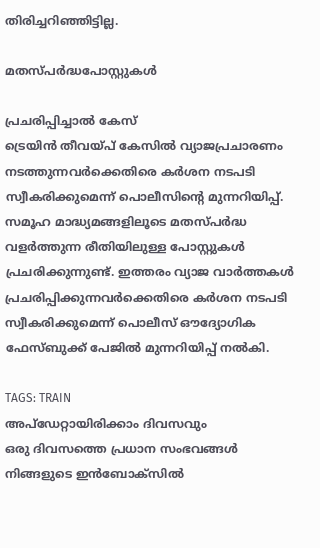തിരിച്ചറിഞ്ഞിട്ടില്ല.

മതസ്പർദ്ധപോസ്റ്റുകൾ

പ്രചരിപ്പിച്ചാൽ കേസ്
ട്രെയിൻ തീവയ്പ് കേസിൽ വ്യാജപ്രചാരണം നടത്തുന്നവർക്കെതിരെ കർശന നടപടി സ്വീകരിക്കുമെന്ന് പൊലീസിന്റെ മുന്നറിയിപ്പ്. സമൂഹ മാദ്ധ്യമങ്ങളിലൂടെ മതസ്പർദ്ധ വളർത്തുന്ന രീതിയിലുള്ള പോസ്റ്റുകൾ പ്രചരിക്കുന്നുണ്ട്. ഇത്തരം വ്യാജ വാർത്തകൾ പ്രചരിപ്പിക്കുന്നവർക്കെതിരെ കർശന നടപടി സ്വീകരിക്കുമെന്ന് പൊലീസ് ഔദ്യോഗിക ഫേസ്ബുക്ക് പേജിൽ മുന്നറിയിപ്പ് നൽകി.

TAGS: TRAIN
അപ്ഡേറ്റായിരിക്കാം ദിവസവും
ഒരു ദിവസത്തെ പ്രധാന സംഭവങ്ങൾ നിങ്ങളുടെ ഇൻബോക്സിൽ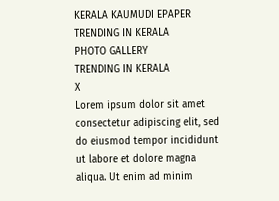KERALA KAUMUDI EPAPER
TRENDING IN KERALA
PHOTO GALLERY
TRENDING IN KERALA
X
Lorem ipsum dolor sit amet
consectetur adipiscing elit, sed do eiusmod tempor incididunt ut labore et dolore magna aliqua. Ut enim ad minim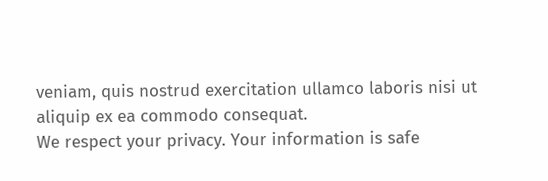veniam, quis nostrud exercitation ullamco laboris nisi ut aliquip ex ea commodo consequat.
We respect your privacy. Your information is safe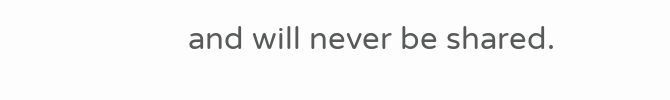and will never be shared.